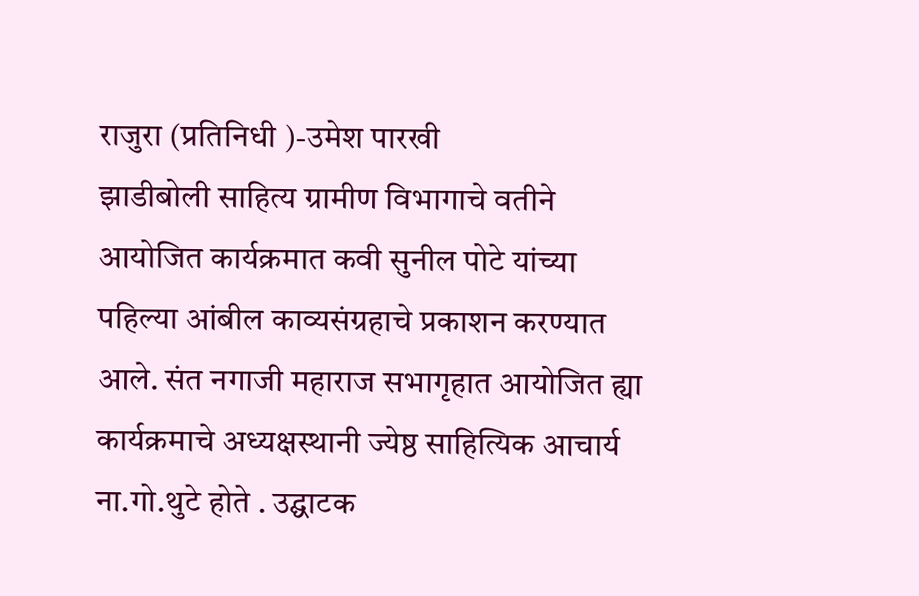राजुरा (प्रतिनिधी )-उमेश पारखी
झाडीबोली साहित्य ग्रामीण विभागाचे वतीने आयोजित कार्यक्रमात कवी सुनील पोटे यांच्या पहिल्या आंबील काव्यसंग्रहाचे प्रकाशन करण्यात आले. संत नगाजी महाराज सभागृहात आयोजित ह्या कार्यक्रमाचे अध्यक्षस्थानी ज्येष्ठ साहित्यिक आचार्य ना.गो.थुटे होते . उद्घाटक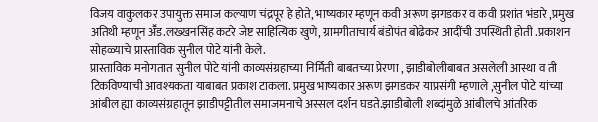विजय वाकुलकर उपायुक्त समाज कल्याण चंद्रपूर हे होते, भाष्यकार म्हणून कवी अरूण झगडकर व कवी प्रशांत भंडारे ,प्रमुख अतिथी म्हणून अॕड.लख्खनसिंह कटरे जेष्ट साहित्यिक खुणे, ग्रामगीताचार्य बंडोपंत बोढेकर आदींची उपस्थिती होती .प्रकाशन सोहळ्याचे प्रास्ताविक सुनील पोटे यांनी केले.
प्रास्ताविक मनोगतात सुनील पोटे यांनी काव्यसंग्रहाच्या निर्मिती बाबतच्या प्रेरणा , झाडीबोलीबाबत असलेली आस्था व ती टिकविण्याची आवश्यकता याबाबत प्रकाश टाकला. प्रमुख भाष्यकार अरूण झगडकर याप्रसंगी म्हणाले ,सुनील पोटे यांच्या आंबील ह्या काव्यसंग्रहातून झाडीपट्टीतील समाजमनाचे अस्सल दर्शन घडते.झाडीबोली शब्दांमुळे आंबीलचे आंतरिक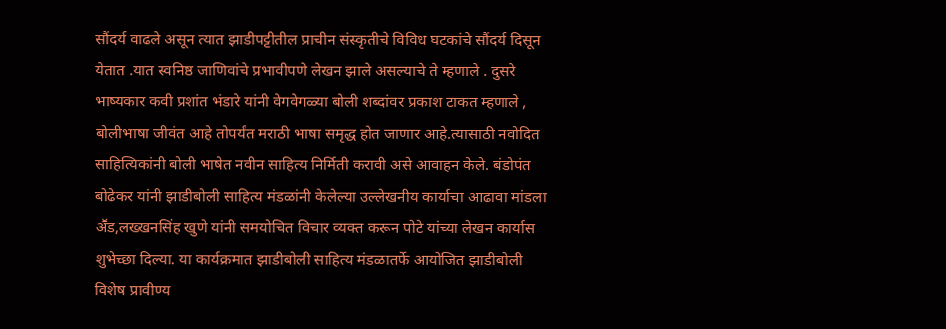सौंदर्य वाढले असून त्यात झाडीपट्टीतील प्राचीन संस्कृतीचे विविध घटकांचे सौंदर्य दिसून येतात .यात स्वनिष्ठ जाणिवांचे प्रभावीपणे लेखन झाले असल्याचे ते म्हणाले . दुसरे भाष्यकार कवी प्रशांत भंडारे यांनी वेगवेगळ्या बोली शब्दांवर प्रकाश टाकत म्हणाले , बोलीभाषा जीवंत आहे तोपर्यंत मराठी भाषा समृद्ध होत जाणार आहे.त्यासाठी नवोदित साहित्यिकांनी बोली भाषेत नवीन साहित्य निर्मिती करावी असे आवाहन केले. बंडोपंत बोढेकर यांनी झाडीबोली साहित्य मंडळांनी केलेल्या उल्लेखनीय कार्याचा आढावा मांडला अॕड,लख्खनसिंह खुणे यांनी समयोचित विचार व्यक्त करून पोटे यांच्या लेखन कार्यास शुभेच्छा दिल्या. या कार्यक्रमात झाडीबोली साहित्य मंडळातर्फे आयोजित झाडीबोली विशेष प्रावीण्य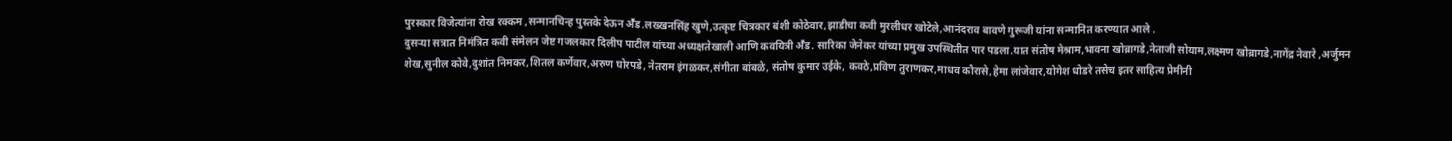पुरस्कार विजेत्यांना रोख रक्कम ,सन्मानचिन्ह पुस्तके देऊन अॕड.लख्खनसिंह खुणे,उत्कृष्ट चित्रकार बंशी कोठेवार,झाडीचा कवी मुरलीधर खोटेले,आनंदराव बावणे गुरूजी यांना सन्मानित करण्यात आले .
दुसऱ्या सत्रात निमंत्रित कवी संमेलन जेष्ट गजलकार दिलीप पाटील यांच्या अध्यक्षतेखाली आणि कवयित्री अॕड. सारिका जेनेकर यांच्या प्रमुख उपस्थितीत पार पडला.यात संतोष मेश्राम,भावना खोब्रागडे,नेताजी सोयाम,लक्ष्मण खोब्रागडे,नागेंद्र नेवारे ,अर्जुमन शेख,सुनील कोवे,दुशांत निमकर,शितल कर्णेवार,अरुण घोरपडे, नेतराम इंगळकर,संगीता बांबळे, संतोष कुमार उईके, कवठे,प्रविण तुराणकर,माधव कौरासे,हेमा लांजेवार,योगेश धोडरे तसेच इतर साहित्य प्रेमीनी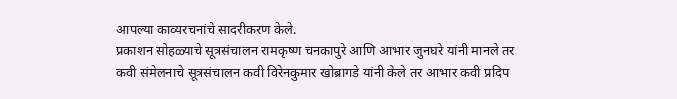आपल्या काव्यरचनांचे सादरीकरण केले.
प्रकाशन सोहळ्याचे सूत्रसंचालन रामकृष्ण चनकापुरे आणि आभार जुनघरे यांनी मानले तर कवी संमेलनाचे सूत्रसंचालन कवी विरेनकुमार खोब्रागडे यांनी केले तर आभार कवी प्रदिप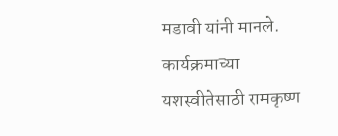मडावी यांनी मानले. कार्यक्रमाच्या यशस्वीतेसाठी रामकृष्ण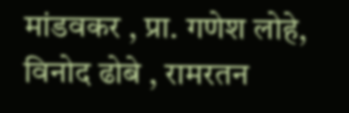मांडवकर , प्रा. गणेश लोहे, विनोद ढोबे , रामरतन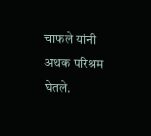चाफले यांनी अथक परिश्रम घेतले.